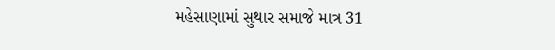મહેસાણામાં સુથાર સમાજે માત્ર 31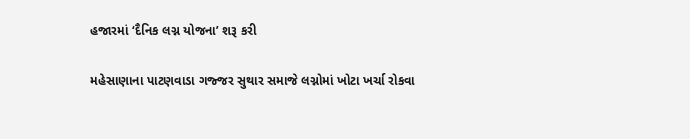હજારમાં ‘દૈનિક લગ્ન યોજના’ શરૂ કરી

મહેસાણાના પાટણવાડા ગજ્જર સુથાર સમાજે લગ્નોમાં ખોટા ખર્ચા રોકવા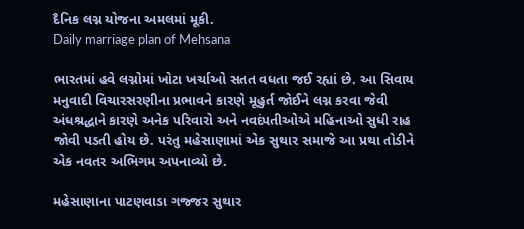દૈનિક લગ્ન યોજના અમલમાં મૂકી.
Daily marriage plan of Mehsana

ભારતમાં હવે લગ્નોમાં ખોટા ખર્ચાઓ સતત વધતા જઈ રહ્યાં છે. આ સિવાય મનુવાદી વિચારસરણીના પ્રભાવને કારણે મૂહુર્ત જોઈને લગ્ન કરવા જેવી અંધશ્રદ્ધાને કારણે અનેક પરિવારો અને નવદંપતીઓએ મહિનાઓ સુધી રાહ જોવી પડતી હોય છે. પરંતુ મહેસાણામાં એક સુથાર સમાજે આ પ્રથા તોડીને એક નવતર અભિગમ અપનાવ્યો છે.

મહેસાણાના પાટણવાડા ગજ્જર સુથાર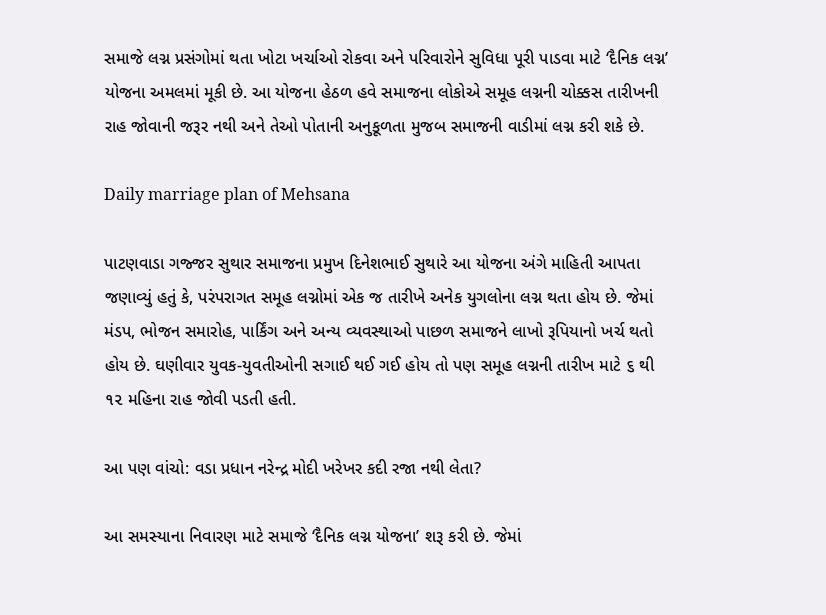સમાજે લગ્ન પ્રસંગોમાં થતા ખોટા ખર્ચાઓ રોકવા અને પરિવારોને સુવિધા પૂરી પાડવા માટે ‘દૈનિક લગ્ન’ યોજના અમલમાં મૂકી છે. આ યોજના હેઠળ હવે સમાજના લોકોએ સમૂહ લગ્નની ચોક્કસ તારીખની રાહ જોવાની જરૂર નથી અને તેઓ પોતાની અનુકૂળતા મુજબ સમાજની વાડીમાં લગ્ન કરી શકે છે.

Daily marriage plan of Mehsana

પાટણવાડા ગજ્જર સુથાર સમાજના પ્રમુખ દિનેશભાઈ સુથારે આ યોજના અંગે માહિતી આપતા જણાવ્યું હતું કે, પરંપરાગત સમૂહ લગ્નોમાં એક જ તારીખે અનેક યુગલોના લગ્ન થતા હોય છે. જેમાં મંડપ, ભોજન સમારોહ, પાર્કિંગ અને અન્ય વ્યવસ્થાઓ પાછળ સમાજને લાખો રૂપિયાનો ખર્ચ થતો હોય છે. ઘણીવાર યુવક-યુવતીઓની સગાઈ થઈ ગઈ હોય તો પણ સમૂહ લગ્નની તારીખ માટે ૬ થી ૧૨ મહિના રાહ જોવી પડતી હતી.

આ પણ વાંચો: વડા પ્રધાન નરેન્દ્ર મોદી ખરેખર કદી રજા નથી લેતા?

આ સમસ્યાના નિવારણ માટે સમાજે ‘દૈનિક લગ્ન યોજના’ શરૂ કરી છે. જેમાં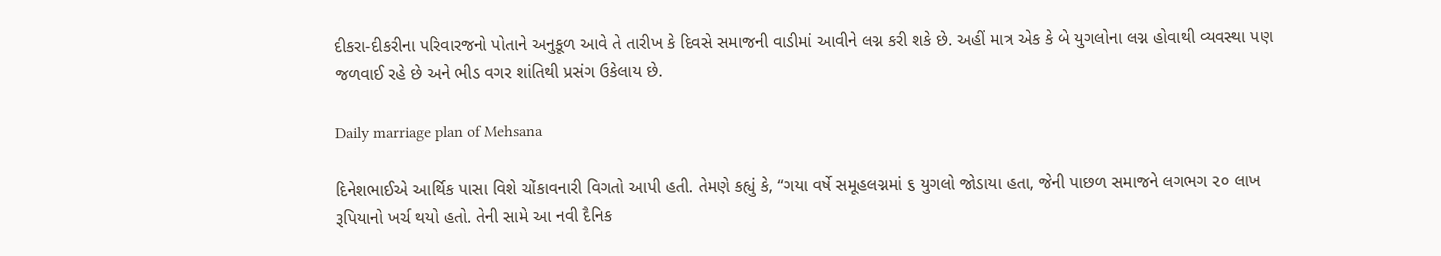દીકરા-દીકરીના પરિવારજનો પોતાને અનુકૂળ આવે તે તારીખ કે દિવસે સમાજની વાડીમાં આવીને લગ્ન કરી શકે છે. અહીં માત્ર એક કે બે યુગલોના લગ્ન હોવાથી વ્યવસ્થા પણ જળવાઈ રહે છે અને ભીડ વગર શાંતિથી પ્રસંગ ઉકેલાય છે.

Daily marriage plan of Mehsana

દિનેશભાઈએ આર્થિક પાસા વિશે ચોંકાવનારી વિગતો આપી હતી. તેમણે કહ્યું કે, “ગયા વર્ષે સમૂહલગ્નમાં ૬ યુગલો જોડાયા હતા, જેની પાછળ સમાજને લગભગ ૨૦ લાખ રૂપિયાનો ખર્ચ થયો હતો. તેની સામે આ નવી દૈનિક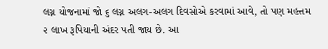લગ્ન યોજનામાં જો ૬ લગ્ન અલગ-અલગ દિવસોએ કરવામાં આવે, તો પણ મહત્તમ ૨ લાખ રૂપિયાની અંદર પતી જાય છે. આ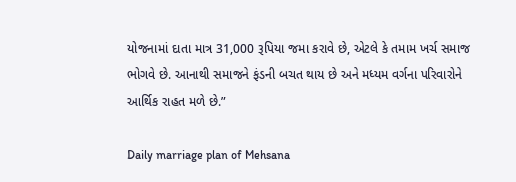યોજનામાં દાતા માત્ર 31,000 રૂપિયા જમા કરાવે છે, એટલે કે તમામ ખર્ચ સમાજ ભોગવે છે. આનાથી સમાજને ફંડની બચત થાય છે અને મધ્યમ વર્ગના પરિવારોને આર્થિક રાહત મળે છે.”

Daily marriage plan of Mehsana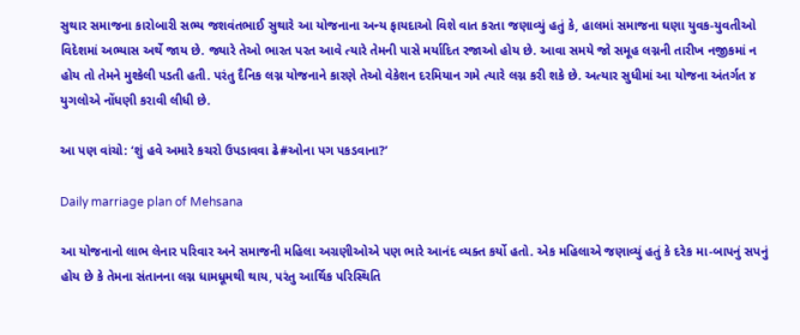સુથાર સમાજના કારોબારી સભ્ય જશવંતભાઈ સુથારે આ યોજનાના અન્ય ફાયદાઓ વિશે વાત કરતા જણાવ્યું હતું કે, હાલમાં સમાજના ઘણા યુવક-યુવતીઓ વિદેશમાં અભ્યાસ અર્થે જાય છે. જ્યારે તેઓ ભારત પરત આવે ત્યારે તેમની પાસે મર્યાદિત રજાઓ હોય છે. આવા સમયે જો સમૂહ લગ્નની તારીખ નજીકમાં ન હોય તો તેમને મુશ્કેલી પડતી હતી. પરંતુ દૈનિક લગ્ન યોજનાને કારણે તેઓ વેકેશન દરમિયાન ગમે ત્યારે લગ્ન કરી શકે છે. અત્યાર સુધીમાં આ યોજના અંતર્ગત ૪ યુગલોએ નોંધણી કરાવી લીધી છે.

આ પણ વાંચો: ‘શું હવે અમારે કચરો ઉપડાવવા ઢે#ઓના પગ પકડવાના?’

Daily marriage plan of Mehsana

આ યોજનાનો લાભ લેનાર પરિવાર અને સમાજની મહિલા અગ્રણીઓએ પણ ભારે આનંદ વ્યક્ત કર્યો હતો. એક મહિલાએ જણાવ્યું હતું કે દરેક મા-બાપનું સપનું હોય છે કે તેમના સંતાનના લગ્ન ધામધૂમથી થાય, પરંતુ આર્થિક પરિસ્થિતિ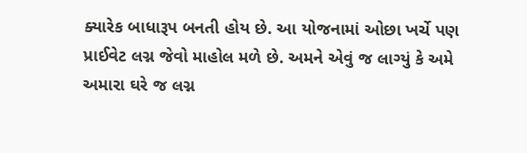ક્યારેક બાધારૂપ બનતી હોય છે. આ યોજનામાં ઓછા ખર્ચે પણ પ્રાઈવેટ લગ્ન જેવો માહોલ મળે છે. અમને એવું જ લાગ્યું કે અમે અમારા ઘરે જ લગ્ન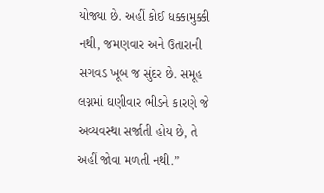યોજ્યા છે. અહીં કોઈ ધક્કામુક્કી નથી, જમણવાર અને ઉતારાની સગવડ ખૂબ જ સુંદર છે. સમૂહ લગ્નમાં ઘણીવાર ભીડને કારણે જે અવ્યવસ્થા સર્જાતી હોય છે, તે અહીં જોવા મળતી નથી.”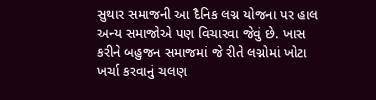સુથાર સમાજની આ દૈનિક લગ્ન યોજના પર હાલ અન્ય સમાજોએ પણ વિચારવા જેવું છે. ખાસ કરીને બહુજન સમાજમાં જે રીતે લગ્નોમાં ખોટા ખર્ચા કરવાનું ચલણ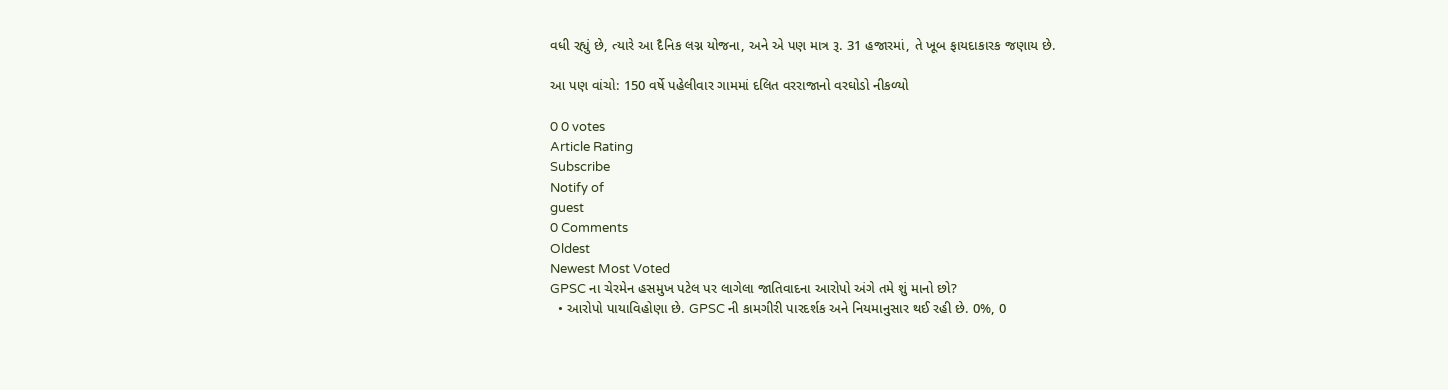વધી રહ્યું છે, ત્યારે આ દૈનિક લગ્ન યોજના, અને એ પણ માત્ર રૂ. 31 હજારમાં, તે ખૂબ ફાયદાકારક જણાય છે.

આ પણ વાંચો: 150 વર્ષે પહેલીવાર ગામમાં દલિત વરરાજાનો વરઘોડો નીકળ્યો

0 0 votes
Article Rating
Subscribe
Notify of
guest
0 Comments
Oldest
Newest Most Voted
GPSC ના ચેરમેન હસમુખ પટેલ પર લાગેલા જાતિવાદના આરોપો અંગે તમે શું માનો છો?
  • આરોપો પાયાવિહોણા છે. GPSC ની કામગીરી પારદર્શક અને નિયમાનુસાર થઈ રહી છે. 0%, 0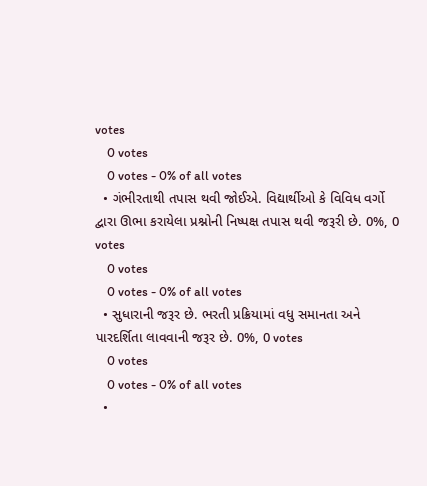votes
    0 votes
    0 votes - 0% of all votes
  • ગંભીરતાથી તપાસ થવી જોઈએ. વિદ્યાર્થીઓ કે વિવિધ વર્ગો દ્વારા ઊભા કરાયેલા પ્રશ્નોની નિષ્પક્ષ તપાસ થવી જરૂરી છે. 0%, 0 votes
    0 votes
    0 votes - 0% of all votes
  • સુધારાની જરૂર છે. ભરતી પ્રક્રિયામાં વધુ સમાનતા અને પારદર્શિતા લાવવાની જરૂર છે. 0%, 0 votes
    0 votes
    0 votes - 0% of all votes
  •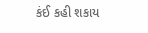કંઈ કહી શકાય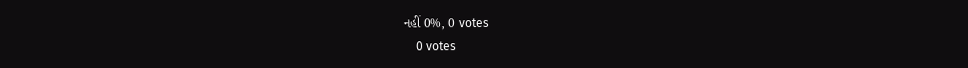નહીં 0%, 0 votes
    0 votes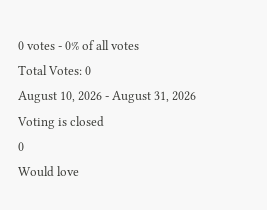0 votes - 0% of all votes
Total Votes: 0
August 10, 2026 - August 31, 2026
Voting is closed
0
Would love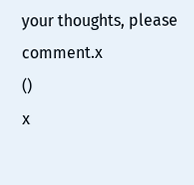your thoughts, please comment.x
()
x